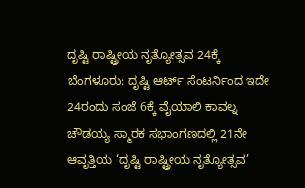ದೃಷ್ಟಿ ರಾಷ್ಟ್ರೀಯ ನೃತ್ಯೋತ್ಸವ 24ಕ್ಕೆ
ಬೆಂಗಳೂರು: ದೃಷ್ಟಿ ಆರ್ಟ್ ಸೆಂಟರ್ನಿಂದ ಇದೇ 24ರಂದು ಸಂಜೆ 6ಕ್ಕೆ ವೈಯಾಲಿ ಕಾವಲ್ನ ಚೌಡಯ್ಯ ಸ್ಮಾರಕ ಸಭಾಂಗಣದಲ್ಲಿ 21ನೇ ಆವೃತ್ತಿಯ ‘ದೃಷ್ಟಿ ರಾಷ್ಟ್ರೀಯ ನೃತ್ಯೋತ್ಸವ’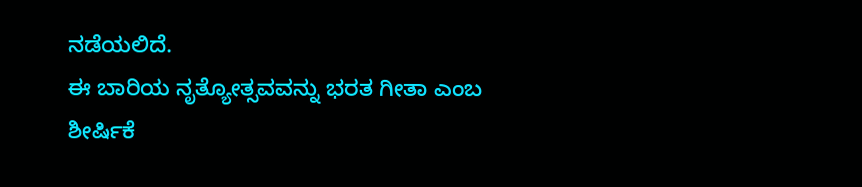ನಡೆಯಲಿದೆ.
ಈ ಬಾರಿಯ ನೃತ್ಯೋತ್ಸವವನ್ನು ಭರತ ಗೀತಾ ಎಂಬ ಶೀರ್ಷಿಕೆ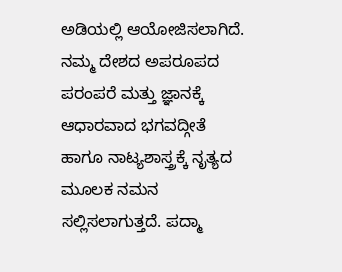ಅಡಿಯಲ್ಲಿ ಆಯೋಜಿಸಲಾಗಿದೆ. ನಮ್ಮ ದೇಶದ ಅಪರೂಪದ ಪರಂಪರೆ ಮತ್ತು ಜ್ಞಾನಕ್ಕೆ ಆಧಾರವಾದ ಭಗವದ್ಗೀತೆ ಹಾಗೂ ನಾಟ್ಯಶಾಸ್ತ್ರಕ್ಕೆ ನೃತ್ಯದ ಮೂಲಕ ನಮನ ಸಲ್ಲಿಸಲಾಗುತ್ತದೆ. ಪದ್ಮಾ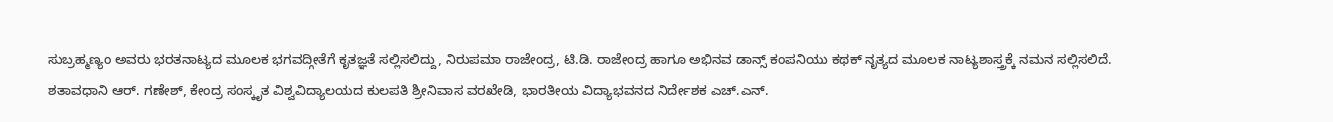ಸುಬ್ರಹ್ಮಣ್ಯಂ ಅವರು ಭರತನಾಟ್ಯದ ಮೂಲಕ ಭಗವದ್ಗೀತೆಗೆ ಕೃತಜ್ಞತೆ ಸಲ್ಲಿಸಲಿದ್ದು, ನಿರುಪಮಾ ರಾಜೇಂದ್ರ, ಟಿ.ಡಿ. ರಾಜೇಂದ್ರ ಹಾಗೂ ಅಭಿನವ ಡಾನ್ಸ್ ಕಂಪನಿಯು ಕಥಕ್ ನೃತ್ಯದ ಮೂಲಕ ನಾಟ್ಯಶಾಸ್ತ್ರಕ್ಕೆ ನಮನ ಸಲ್ಲಿಸಲಿದೆ.
ಶತಾವಧಾನಿ ಆರ್. ಗಣೇಶ್, ಕೇಂದ್ರ ಸಂಸ್ಕೃತ ವಿಶ್ವವಿದ್ಯಾಲಯದ ಕುಲಪತಿ ಶ್ರೀನಿವಾಸ ವರಖೇಡಿ, ಭಾರತೀಯ ವಿದ್ಯಾಭವನದ ನಿರ್ದೇಶಕ ಎಚ್.ಎನ್.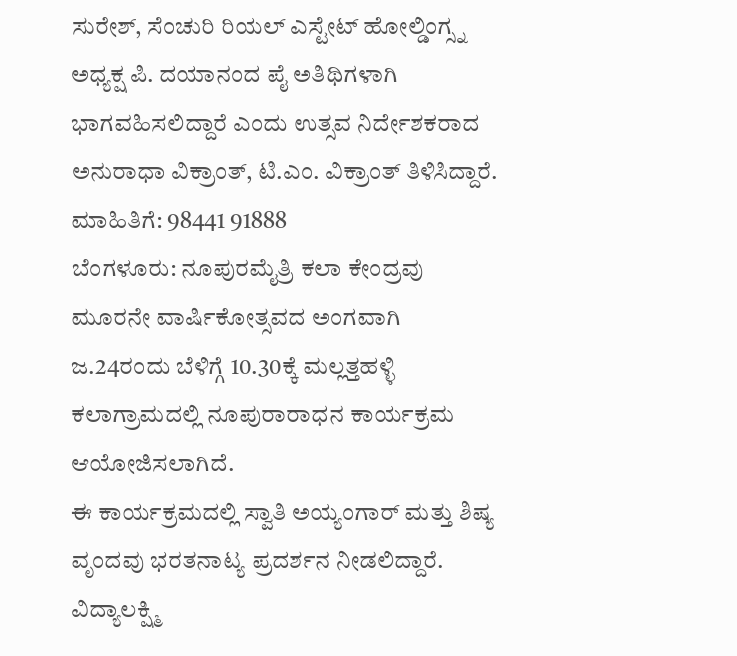ಸುರೇಶ್, ಸೆಂಚುರಿ ರಿಯಲ್ ಎಸ್ಟೇಟ್ ಹೋಲ್ಡಿಂಗ್ಸ್ನ ಅಧ್ಯಕ್ಷ ಪಿ. ದಯಾನಂದ ಪೈ ಅತಿಥಿಗಳಾಗಿ ಭಾಗವಹಿಸಲಿದ್ದಾರೆ ಎಂದು ಉತ್ಸವ ನಿರ್ದೇಶಕರಾದ ಅನುರಾಧಾ ವಿಕ್ರಾಂತ್, ಟಿ.ಎಂ. ವಿಕ್ರಾಂತ್ ತಿಳಿಸಿದ್ದಾರೆ.
ಮಾಹಿತಿಗೆ: 98441 91888
ಬೆಂಗಳೂರು: ನೂಪುರಮೈತ್ರಿ ಕಲಾ ಕೇಂದ್ರವು ಮೂರನೇ ವಾರ್ಷಿಕೋತ್ಸವದ ಅಂಗವಾಗಿ ಜ.24ರಂದು ಬೆಳಿಗ್ಗೆ 10.30ಕ್ಕೆ ಮಲ್ಲತ್ತಹಳ್ಳಿ ಕಲಾಗ್ರಾಮದಲ್ಲಿ ನೂಪುರಾರಾಧನ ಕಾರ್ಯಕ್ರಮ ಆಯೋಜಿಸಲಾಗಿದೆ.
ಈ ಕಾರ್ಯಕ್ರಮದಲ್ಲಿ ಸ್ವಾತಿ ಅಯ್ಯಂಗಾರ್ ಮತ್ತು ಶಿಷ್ಯ ವೃಂದವು ಭರತನಾಟ್ಯ ಪ್ರದರ್ಶನ ನೀಡಲಿದ್ದಾರೆ. ವಿದ್ಯಾಲಕ್ಷ್ಮಿ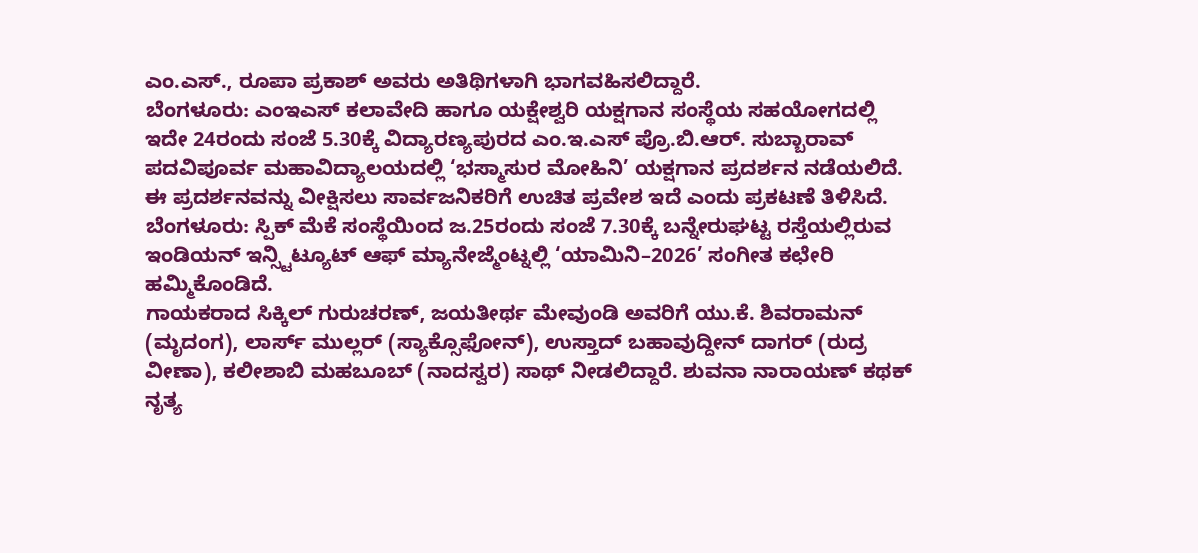ಎಂ.ಎಸ್., ರೂಪಾ ಪ್ರಕಾಶ್ ಅವರು ಅತಿಥಿಗಳಾಗಿ ಭಾಗವಹಿಸಲಿದ್ದಾರೆ.
ಬೆಂಗಳೂರು: ಎಂಇಎಸ್ ಕಲಾವೇದಿ ಹಾಗೂ ಯಕ್ಷೇಶ್ವರಿ ಯಕ್ಷಗಾನ ಸಂಸ್ಥೆಯ ಸಹಯೋಗದಲ್ಲಿ ಇದೇ 24ರಂದು ಸಂಜೆ 5.30ಕ್ಕೆ ವಿದ್ಯಾರಣ್ಯಪುರದ ಎಂ.ಇ.ಎಸ್ ಪ್ರೊ.ಬಿ.ಆರ್. ಸುಬ್ಬಾರಾವ್ ಪದವಿಪೂರ್ವ ಮಹಾವಿದ್ಯಾಲಯದಲ್ಲಿ ‘ಭಸ್ಮಾಸುರ ಮೋಹಿನಿ’ ಯಕ್ಷಗಾನ ಪ್ರದರ್ಶನ ನಡೆಯಲಿದೆ. ಈ ಪ್ರದರ್ಶನವನ್ನು ವೀಕ್ಷಿಸಲು ಸಾರ್ವಜನಿಕರಿಗೆ ಉಚಿತ ಪ್ರವೇಶ ಇದೆ ಎಂದು ಪ್ರಕಟಣೆ ತಿಳಿಸಿದೆ.
ಬೆಂಗಳೂರು: ಸ್ಪಿಕ್ ಮೆಕೆ ಸಂಸ್ಥೆಯಿಂದ ಜ.25ರಂದು ಸಂಜೆ 7.30ಕ್ಕೆ ಬನ್ನೇರುಘಟ್ಟ ರಸ್ತೆಯಲ್ಲಿರುವ ಇಂಡಿಯನ್ ಇನ್ಸ್ಟಿಟ್ಯೂಟ್ ಆಫ್ ಮ್ಯಾನೇಜ್ಮೆಂಟ್ನಲ್ಲಿ ‘ಯಾಮಿನಿ–2026’ ಸಂಗೀತ ಕಛೇರಿ ಹಮ್ಮಿಕೊಂಡಿದೆ.
ಗಾಯಕರಾದ ಸಿಕ್ಕಿಲ್ ಗುರುಚರಣ್, ಜಯತೀರ್ಥ ಮೇವುಂಡಿ ಅವರಿಗೆ ಯು.ಕೆ. ಶಿವರಾಮನ್ (ಮೃದಂಗ), ಲಾರ್ಸ್ ಮುಲ್ಲರ್ (ಸ್ಯಾಕ್ಸೊಫೋನ್), ಉಸ್ತಾದ್ ಬಹಾವುದ್ದೀನ್ ದಾಗರ್ (ರುದ್ರ ವೀಣಾ), ಕಲೀಶಾಬಿ ಮಹಬೂಬ್ (ನಾದಸ್ವರ) ಸಾಥ್ ನೀಡಲಿದ್ದಾರೆ. ಶುವನಾ ನಾರಾಯಣ್ ಕಥಕ್ ನೃತ್ಯ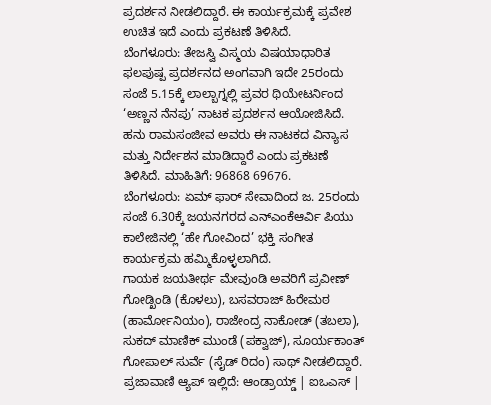ಪ್ರದರ್ಶನ ನೀಡಲಿದ್ದಾರೆ. ಈ ಕಾರ್ಯಕ್ರಮಕ್ಕೆ ಪ್ರವೇಶ ಉಚಿತ ಇದೆ ಎಂದು ಪ್ರಕಟಣೆ ತಿಳಿಸಿದೆ.
ಬೆಂಗಳೂರು: ತೇಜಸ್ವಿ ವಿಸ್ಮಯ ವಿಷಯಾಧಾರಿತ ಫಲಪುಷ್ಪ ಪ್ರದರ್ಶನದ ಅಂಗವಾಗಿ ಇದೇ 25ರಂದು ಸಂಜೆ 5.15ಕ್ಕೆ ಲಾಲ್ಬಾಗ್ನಲ್ಲಿ ಪ್ರವರ ಥಿಯೇಟರ್ನಿಂದ ‘ಅಣ್ಣನ ನೆನಪು’ ನಾಟಕ ಪ್ರದರ್ಶನ ಆಯೋಜಿಸಿದೆ.
ಹನು ರಾಮಸಂಜೀವ ಅವರು ಈ ನಾಟಕದ ವಿನ್ಯಾಸ ಮತ್ತು ನಿರ್ದೇಶನ ಮಾಡಿದ್ದಾರೆ ಎಂದು ಪ್ರಕಟಣೆ ತಿಳಿಸಿದೆ. ಮಾಹಿತಿಗೆ: 96868 69676.
ಬೆಂಗಳೂರು: ಏಮ್ ಫಾರ್ ಸೇವಾದಿಂದ ಜ. 25ರಂದು ಸಂಜೆ 6.30ಕ್ಕೆ ಜಯನಗರದ ಎನ್ಎಂಕೆಆರ್ವಿ ಪಿಯು ಕಾಲೇಜಿನಲ್ಲಿ ‘ಹೇ ಗೋವಿಂದ’ ಭಕ್ತಿ ಸಂಗೀತ ಕಾರ್ಯಕ್ರಮ ಹಮ್ಮಿಕೊಳ್ಳಲಾಗಿದೆ.
ಗಾಯಕ ಜಯತೀರ್ಥ ಮೇವುಂಡಿ ಅವರಿಗೆ ಪ್ರವೀಣ್ ಗೋಡ್ಖಿಂಡಿ (ಕೊಳಲು), ಬಸವರಾಜ್ ಹಿರೇಮಠ (ಹಾರ್ಮೋನಿಯಂ), ರಾಜೇಂದ್ರ ನಾಕೋಡ್ (ತಬಲಾ), ಸುಕದ್ ಮಾಣಿಕ್ ಮುಂಡೆ (ಪಕ್ವಾಜ್), ಸೂರ್ಯಕಾಂತ್ ಗೋಪಾಲ್ ಸುರ್ವೆ (ಸೈಡ್ ರಿದಂ) ಸಾಥ್ ನೀಡಲಿದ್ದಾರೆ.
ಪ್ರಜಾವಾಣಿ ಆ್ಯಪ್ ಇಲ್ಲಿದೆ: ಆಂಡ್ರಾಯ್ಡ್ | ಐಒಎಸ್ |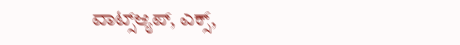ವಾಟ್ಸ್ಆ್ಯಪ್, ಎಕ್ಸ್,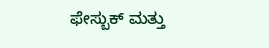ಫೇಸ್ಬುಕ್ ಮತ್ತು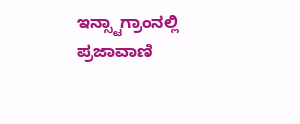ಇನ್ಸ್ಟಾಗ್ರಾಂನಲ್ಲಿ ಪ್ರಜಾವಾಣಿ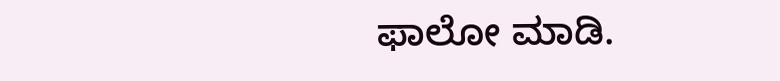ಫಾಲೋ ಮಾಡಿ.